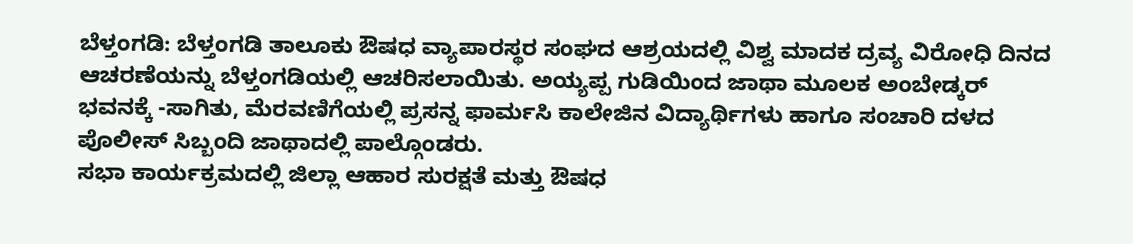ಬೆಳ್ತಂಗಡಿ: ಬೆಳ್ತಂಗಡಿ ತಾಲೂಕು ಔಷಧ ವ್ಯಾಪಾರಸ್ಥರ ಸಂಘದ ಆಶ್ರಯದಲ್ಲಿ ವಿಶ್ವ ಮಾದಕ ದ್ರವ್ಯ ವಿರೋಧಿ ದಿನದ ಆಚರಣೆಯನ್ನು ಬೆಳ್ತಂಗಡಿಯಲ್ಲಿ ಆಚರಿಸಲಾಯಿತು. ಅಯ್ಯಪ್ಪ ಗುಡಿಯಿಂದ ಜಾಥಾ ಮೂಲಕ ಅಂಬೇಡ್ಕರ್ ಭವನಕ್ಕೆ -ಸಾಗಿತು, ಮೆರವಣಿಗೆಯಲ್ಲಿ ಪ್ರಸನ್ನ ಫಾರ್ಮಸಿ ಕಾಲೇಜಿನ ವಿದ್ಯಾರ್ಥಿಗಳು ಹಾಗೂ ಸಂಚಾರಿ ದಳದ ಪೊಲೀಸ್ ಸಿಬ್ಬಂದಿ ಜಾಥಾದಲ್ಲಿ ಪಾಲ್ಗೊಂಡರು.
ಸಭಾ ಕಾರ್ಯಕ್ರಮದಲ್ಲಿ ಜಿಲ್ಲಾ ಆಹಾರ ಸುರಕ್ಷತೆ ಮತ್ತು ಔಷಧ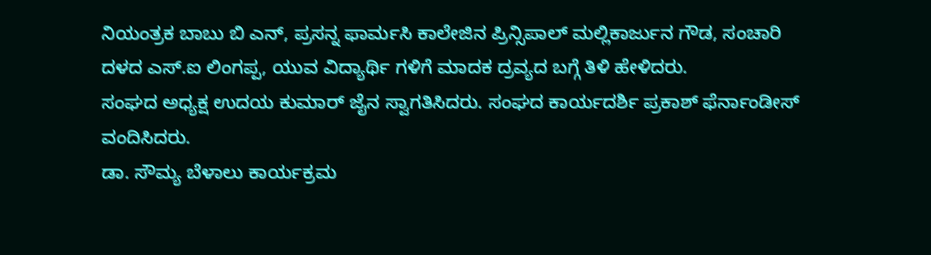ನಿಯಂತ್ರಕ ಬಾಬು ಬಿ ಎನ್, ಪ್ರಸನ್ನ ಫಾರ್ಮಸಿ ಕಾಲೇಜಿನ ಪ್ರಿನ್ಸಿಪಾಲ್ ಮಲ್ಲಿಕಾರ್ಜುನ ಗೌಡ, ಸಂಚಾರಿ ದಳದ ಎಸ್.ಐ ಲಿಂಗಪ್ಪ, ಯುವ ವಿದ್ಯಾರ್ಥಿ ಗಳಿಗೆ ಮಾದಕ ದ್ರವ್ಯದ ಬಗ್ಗೆ ತಿಳಿ ಹೇಳಿದರು.
ಸಂಘದ ಅಧ್ಯಕ್ಷ ಉದಯ ಕುಮಾರ್ ಜೈನ ಸ್ವಾಗತಿಸಿದರು. ಸಂಘದ ಕಾರ್ಯದರ್ಶಿ ಪ್ರಕಾಶ್ ಫೆರ್ನಾಂಡೀಸ್ ವಂದಿಸಿದರು.
ಡಾ. ಸೌಮ್ಯ ಬೆಳಾಲು ಕಾರ್ಯಕ್ರಮ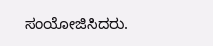ಸಂಯೋಜಿಸಿದರು.